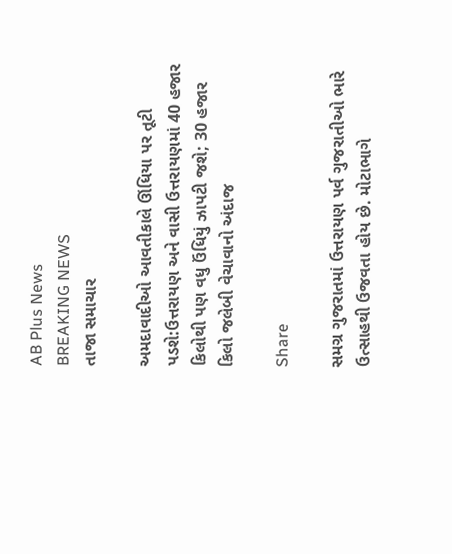AB Plus News
BREAKING NEWS
તાજા સમાચાર

અમદાવાદીઓ આવતીકાલે ઊંધિયા પર તૂટી પડશે:ઉત્તરાયણ અને વાસી ઉત્તરાયણમાં 40 હજાર કિલોથી પણ વધુ ઉંધિયું ઝાપટી જશે; 30 હજાર કિલો જલેબી વેચાવાનો અંદાજ

Share

સમગ્ર ગુજરાતમાં ઉત્તરાયણ પર્વ ગુજરાતીઓ ભારે ઉત્સાહથી ઉજવતા હોય છે. મોટાભાગે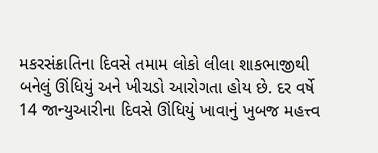મકરસંક્રાતિના દિવસે તમામ લોકો લીલા શાકભાજીથી બનેલું ઊંધિયું અને ખીચડો આરોગતા હોય છે. દર વર્ષે 14 જાન્યુઆરીના દિવસે ઊંધિયું ખાવાનું ખુબજ મહત્ત્વ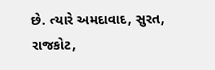છે. ત્યારે અમદાવાદ, સુરત, રાજકોટ,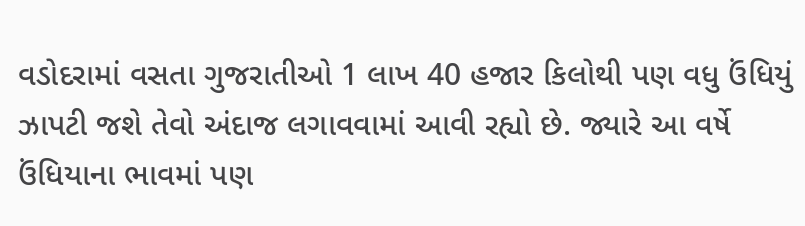વડોદરામાં વસતા ગુજરાતીઓ 1 લાખ 40 હજાર કિલોથી પણ વધુ ઉંધિયું ઝાપટી જશે તેવો અંદાજ લગાવવામાં આવી રહ્યો છે. જ્યારે આ વર્ષે ઉંધિયાના ભાવમાં પણ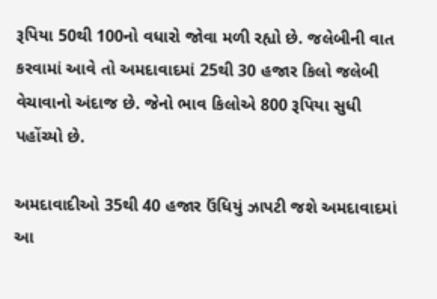રૂપિયા 50થી 100નો વધારો જોવા મળી રહ્યો છે. જલેબીની વાત કરવામાં આવે તો અમદાવાદમાં 25થી 30 હજાર કિલો જલેબી વેચાવાનો અંદાજ છે. જેનો ભાવ કિલોએ 800 રૂપિયા સુધી પહોંચ્યો છે.

અમદાવાદીઓ 35થી 40 હજાર ઉંધિયું ઝાપટી જશે અમદાવાદમાં આ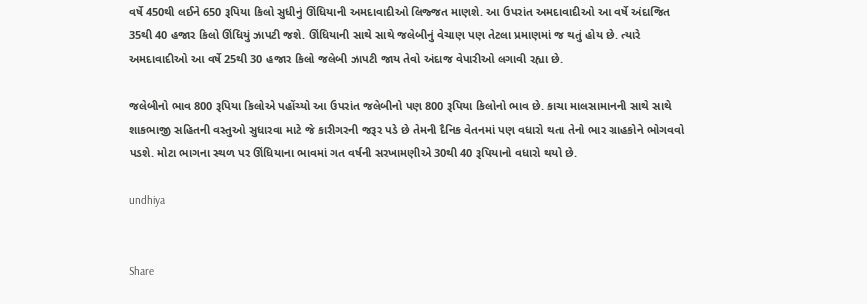વર્ષે 450થી લઈને 650 રૂપિયા કિલો સુધીનું ઊંધિયાની અમદાવાદીઓ લિજ્જત માણશે. આ ઉપરાંત અમદાવાદીઓ આ વર્ષે અંદાજિત 35થી 40 હજાર કિલો ઊંધિયું ઝાપટી જશે. ઊંધિયાની સાથે સાથે જલેબીનું વેચાણ પણ તેટલા પ્રમાણમાં જ થતું હોય છે. ત્યારે અમદાવાદીઓ આ વર્ષે 25થી 30 હજાર કિલો જલેબી ઝાપટી જાય તેવો અંદાજ વેપારીઓ લગાવી રહ્યા છે.

જલેબીનો ભાવ 800 રૂપિયા કિલોએ પહોંચ્યો આ ઉપરાંત જલેબીનો પણ 800 રૂપિયા કિલોનો ભાવ છે. કાચા માલસામાનની સાથે સાથે શાકભાજી સહિતની વસ્તુઓ સુધારવા માટે જે કારીગરની જરૂર પડે છે તેમની દૈનિક વેતનમાં પણ વધારો થતા તેનો ભાર ગ્રાહકોને ભોગવવો પડશે. મોટા ભાગના સ્થળ પર ઊંધિયાના ભાવમાં ગત વર્ષની સરખામણીએ 30થી 40 રૂપિયાનો વધારો થયો છે.

undhiya


Share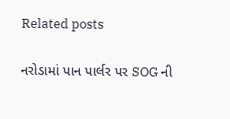Related posts

નરોડામાં પાન પાર્લર પર SOG ની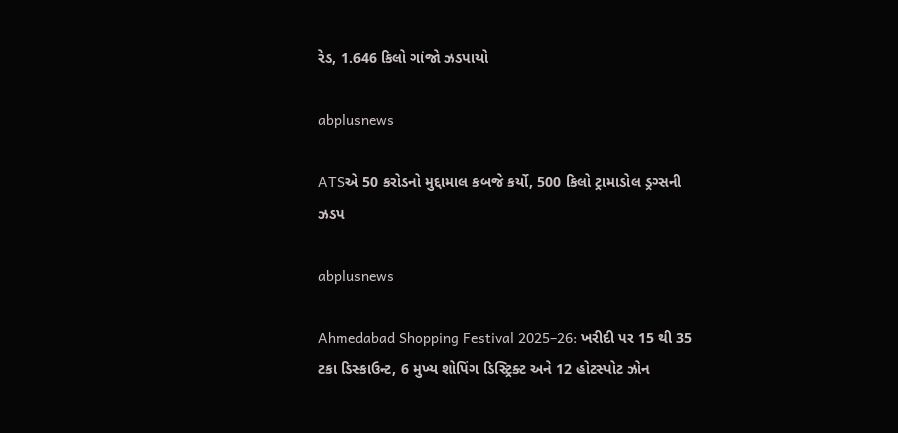રેડ, 1.646 કિલો ગાંજો ઝડપાયો

abplusnews

ATSએ 50 કરોડનો મુદ્દામાલ કબજે કર્યો, 500 કિલો ટ્રામાડોલ ડ્રગ્સની ઝડપ

abplusnews

Ahmedabad Shopping Festival 2025–26: ખરીદી પર 15 થી 35 ટકા ડિસ્કાઉન્ટ, 6 મુખ્ય શોપિંગ ડિસ્ટ્રિક્ટ અને 12 હોટસ્પોટ ઝોન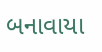બનાવાયા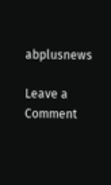abplusnews

Leave a Comment